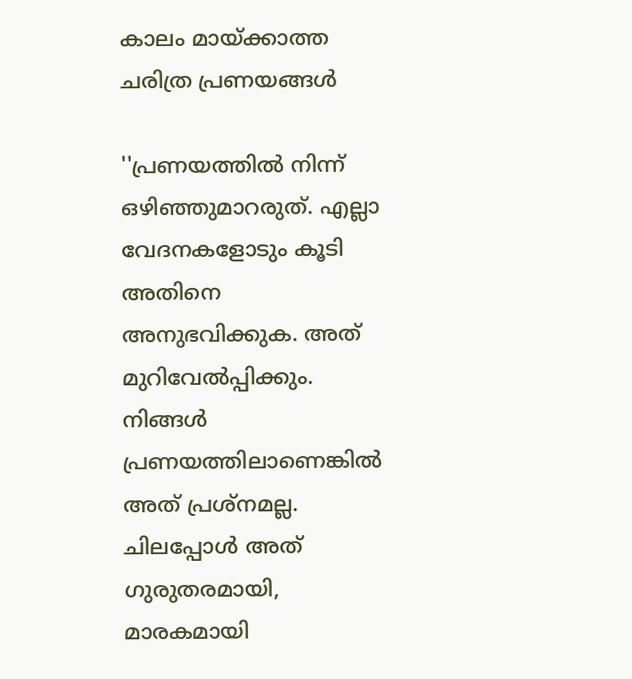കാലം മായ്ക്കാത്ത ചരിത്ര പ്രണയങ്ങള്‍

''പ്രണയത്തില്‍ നിന്ന് ഒഴിഞ്ഞുമാറരുത്. എല്ലാ വേദനകളോടും കൂടി അതിനെ അനുഭവിക്കുക. അത് മുറിവേല്‍പ്പിക്കും. നിങ്ങള്‍ പ്രണയത്തിലാണെങ്കില്‍ അത് പ്രശ്‌നമല്ല. ചിലപ്പോള്‍ അത് ഗുരുതരമായി, മാരകമായി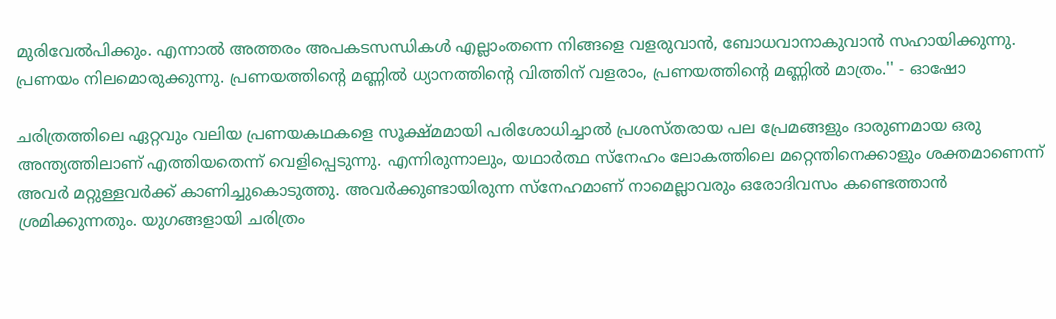മുരിവേല്‍പിക്കും. എന്നാല്‍ അത്തരം അപകടസന്ധികള്‍ എല്ലാംതന്നെ നിങ്ങളെ വളരുവാന്‍, ബോധവാനാകുവാന്‍ സഹായിക്കുന്നു. പ്രണയം നിലമൊരുക്കുന്നു. പ്രണയത്തിന്റെ മണ്ണില്‍ ധ്യാനത്തിന്റെ വിത്തിന് വളരാം, പ്രണയത്തിന്റെ മണ്ണില്‍ മാത്രം.'' - ഓഷോ

ചരിത്രത്തിലെ ഏറ്റവും വലിയ പ്രണയകഥകളെ സൂക്ഷ്മമായി പരിശോധിച്ചാല്‍ പ്രശസ്തരായ പല പ്രേമങ്ങളും ദാരുണമായ ഒരു അന്ത്യത്തിലാണ് എത്തിയതെന്ന് വെളിപ്പെടുന്നു. എന്നിരുന്നാലും, യഥാര്‍ത്ഥ സ്‌നേഹം ലോകത്തിലെ മറ്റെന്തിനെക്കാളും ശക്തമാണെന്ന് അവര്‍ മറ്റുള്ളവര്‍ക്ക് കാണിച്ചുകൊടുത്തു. അവര്‍ക്കുണ്ടായിരുന്ന സ്‌നേഹമാണ് നാമെല്ലാവരും ഒരോദിവസം കണ്ടെത്താന്‍ ശ്രമിക്കുന്നതും. യുഗങ്ങളായി ചരിത്രം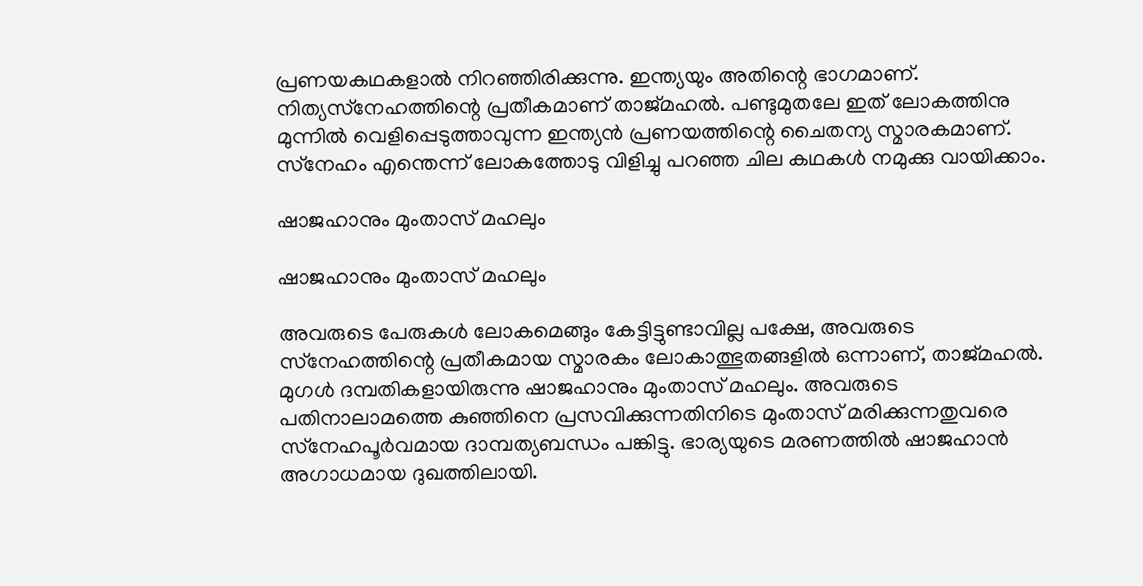പ്രണയകഥകളാല്‍ നിറഞ്ഞിരിക്കുന്നു. ഇന്ത്യയും അതിന്റെ ഭാഗമാണ്. നിത്യസ്‌നേഹത്തിന്റെ പ്രതീകമാണ് താജ്മഹല്‍. പണ്ടുമുതലേ ഇത് ലോകത്തിനു മുന്നില്‍ വെളിപ്പെടുത്താവുന്ന ഇന്ത്യന്‍ പ്രണയത്തിന്റെ ചൈതന്യ സ്മാരകമാണ്. സ്‌നേഹം എന്തെന്ന് ലോകത്തോടു വിളിച്ചു പറഞ്ഞ ചില കഥകള്‍ നമുക്കു വായിക്കാം.

ഷാജഹാനും മുംതാസ് മഹലും

ഷാജഹാനും മുംതാസ് മഹലും

അവരുടെ പേരുകള്‍ ലോകമെങ്ങും കേട്ടിട്ടുണ്ടാവില്ല പക്ഷേ, അവരുടെ സ്‌നേഹത്തിന്റെ പ്രതീകമായ സ്മാരകം ലോകാത്ഭുതങ്ങളില്‍ ഒന്നാണ്, താജ്മഹല്‍. മുഗള്‍ ദമ്പതികളായിരുന്നു ഷാജഹാനും മുംതാസ് മഹലും. അവരുടെ പതിനാലാമത്തെ കുഞ്ഞിനെ പ്രസവിക്കുന്നതിനിടെ മുംതാസ് മരിക്കുന്നതുവരെ സ്‌നേഹപൂര്‍വമായ ദാമ്പത്യബന്ധം പങ്കിട്ടു. ഭാര്യയുടെ മരണത്തില്‍ ഷാജഹാന്‍ അഗാധമായ ദുഖത്തിലായി.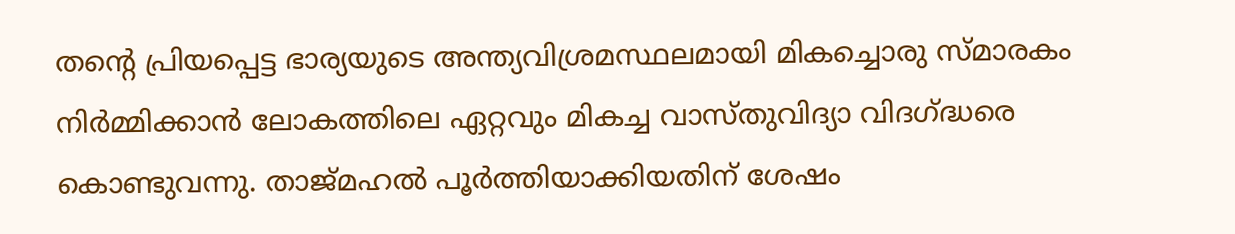തന്റെ പ്രിയപ്പെട്ട ഭാര്യയുടെ അന്ത്യവിശ്രമസ്ഥലമായി മികച്ചൊരു സ്മാരകം നിര്‍മ്മിക്കാന്‍ ലോകത്തിലെ ഏറ്റവും മികച്ച വാസ്തുവിദ്യാ വിദഗ്ദ്ധരെ കൊണ്ടുവന്നു. താജ്മഹല്‍ പൂര്‍ത്തിയാക്കിയതിന് ശേഷം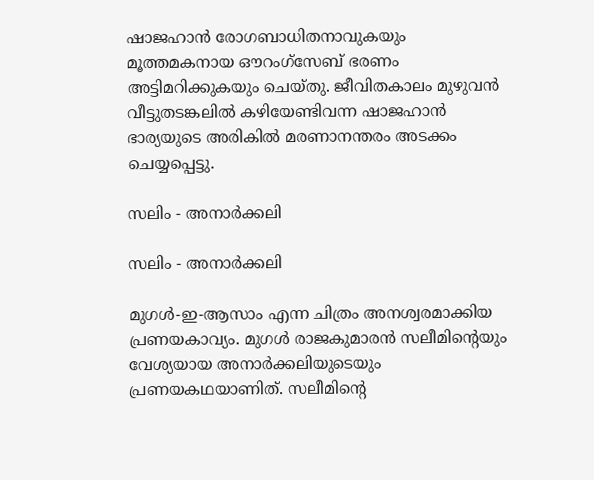ഷാജഹാന്‍ രോഗബാധിതനാവുകയും മൂത്തമകനായ ഔറംഗ്‌സേബ് ഭരണം അട്ടിമറിക്കുകയും ചെയ്തു. ജീവിതകാലം മുഴുവന്‍ വീട്ടുതടങ്കലില്‍ കഴിയേണ്ടിവന്ന ഷാജഹാന്‍ ഭാര്യയുടെ അരികില്‍ മരണാനന്തരം അടക്കം ചെയ്യപ്പെട്ടു.

സലിം - അനാര്‍ക്കലി

സലിം - അനാര്‍ക്കലി

മുഗള്‍-ഇ-ആസാം എന്ന ചിത്രം അനശ്വരമാക്കിയ പ്രണയകാവ്യം. മുഗള്‍ രാജകുമാരന്‍ സലീമിന്റെയും വേശ്യയായ അനാര്‍ക്കലിയുടെയും പ്രണയകഥയാണിത്. സലീമിന്റെ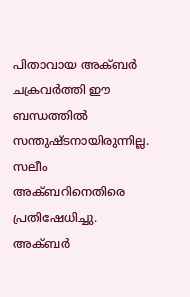പിതാവായ അക്ബര്‍ ചക്രവര്‍ത്തി ഈ ബന്ധത്തില്‍ സന്തുഷ്ടനായിരുന്നില്ല. സലീം അക്ബറിനെതിരെ പ്രതിഷേധിച്ചു. അക്ബര്‍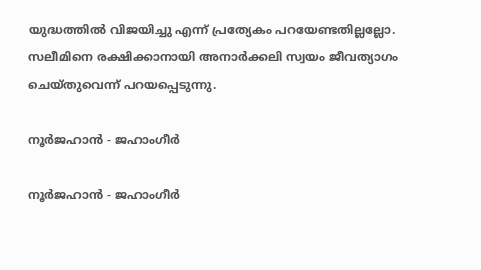യുദ്ധത്തില്‍ വിജയിച്ചു എന്ന് പ്രത്യേകം പറയേണ്ടതില്ലല്ലോ. സലീമിനെ രക്ഷിക്കാനായി അനാര്‍ക്കലി സ്വയം ജീവത്യാഗം ചെയ്തുവെന്ന് പറയപ്പെടുന്നു.

നൂര്‍ജഹാന്‍ - ജഹാംഗീര്‍

നൂര്‍ജഹാന്‍ - ജഹാംഗീര്‍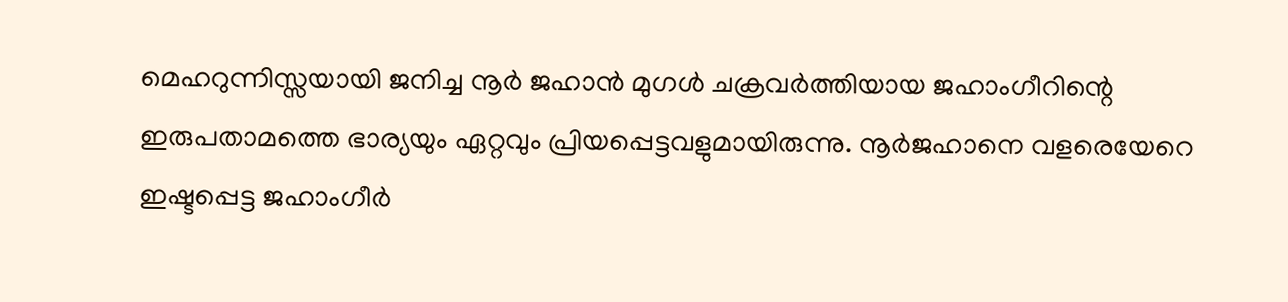മെഹറുന്നിസ്സയായി ജനിച്ച നൂര്‍ ജഹാന്‍ മുഗള്‍ ചക്രവര്‍ത്തിയായ ജഹാംഗീറിന്റെ ഇരുപതാമത്തെ ഭാര്യയും ഏറ്റവും പ്രിയപ്പെട്ടവളുമായിരുന്നു. നൂര്‍ജഹാനെ വളരെയേറെ ഇഷ്ടപ്പെട്ട ജഹാംഗീര്‍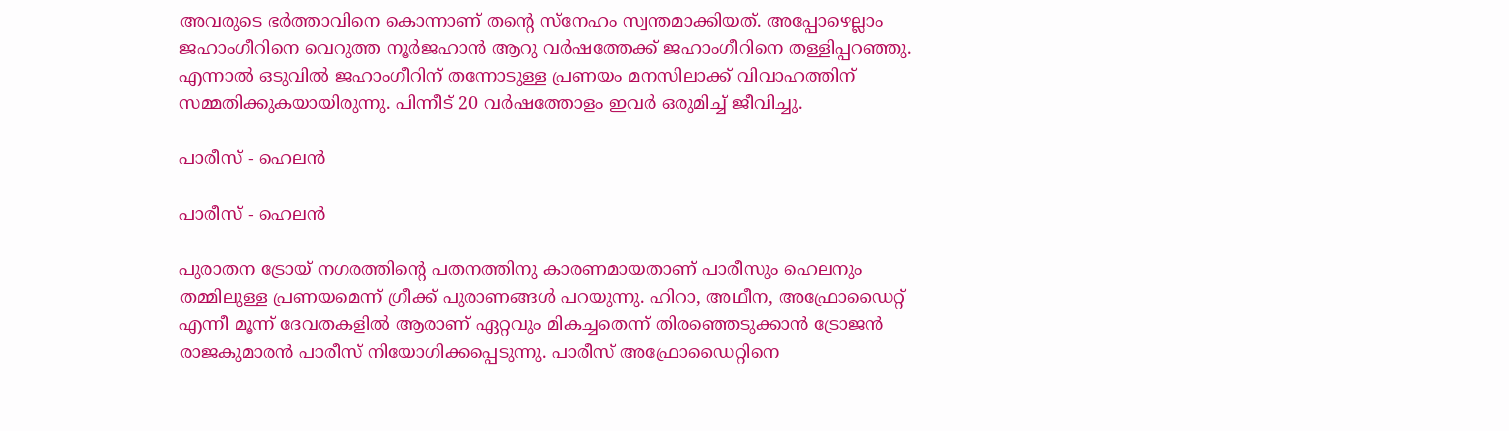അവരുടെ ഭര്‍ത്താവിനെ കൊന്നാണ് തന്റെ സ്‌നേഹം സ്വന്തമാക്കിയത്. അപ്പോഴെല്ലാം ജഹാംഗീറിനെ വെറുത്ത നൂര്‍ജഹാന്‍ ആറു വര്‍ഷത്തേക്ക് ജഹാംഗീറിനെ തള്ളിപ്പറഞ്ഞു. എന്നാല്‍ ഒടുവില്‍ ജഹാംഗീറിന് തന്നോടുള്ള പ്രണയം മനസിലാക്ക് വിവാഹത്തിന് സമ്മതിക്കുകയായിരുന്നു. പിന്നീട് 20 വര്‍ഷത്തോളം ഇവര്‍ ഒരുമിച്ച് ജീവിച്ചു.

പാരീസ് - ഹെലന്‍

പാരീസ് - ഹെലന്‍

പുരാതന ട്രോയ് നഗരത്തിന്റെ പതനത്തിനു കാരണമായതാണ് പാരീസും ഹെലനും തമ്മിലുള്ള പ്രണയമെന്ന് ഗ്രീക്ക് പുരാണങ്ങള്‍ പറയുന്നു. ഹിറാ, അഥീന, അഫ്രോഡൈറ്റ് എന്നീ മൂന്ന് ദേവതകളില്‍ ആരാണ് ഏറ്റവും മികച്ചതെന്ന് തിരഞ്ഞെടുക്കാന്‍ ട്രോജന്‍ രാജകുമാരന്‍ പാരീസ് നിയോഗിക്കപ്പെടുന്നു. പാരീസ് അഫ്രോഡൈറ്റിനെ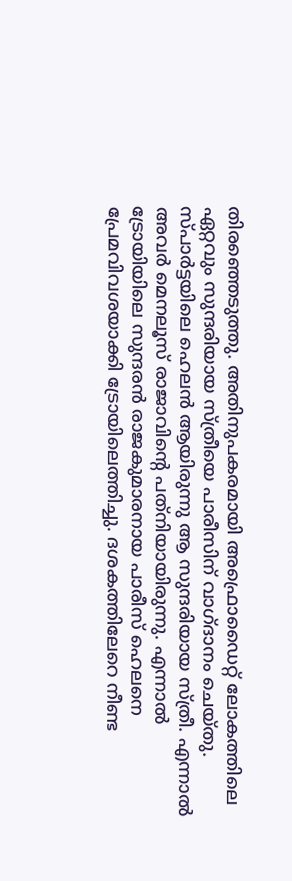തിരഞ്ഞെടുത്തു. അതിനുപകരമായി അഫ്രൊഡൈറ്റ് ലോകത്തിലെ ഏറ്റവും സുന്ദരിയായ സ്ത്രീയെ പാരീസിന് വാഗ്ദാനം ചെയ്തു. സ്പാര്‍ട്ടയിലെ ഹെലന്‍ ആയിരുന്നു ആ സുന്ദരിയായ സ്ത്രീ. എന്നാല്‍ അവര്‍ മെനലൂസ് രാജാവിന്റെ പത്‌നിയായിരുന്നു. എന്നാല്‍ ട്രോയിയിലെ സുന്ദരന്‍ രാജകുമാരനായ പാരീസ് ഹെലനെ പ്രേമവിവശയാക്കി ട്രോയിലെത്തിച്ചു. ദശകത്തിലേറെ നീണ്ട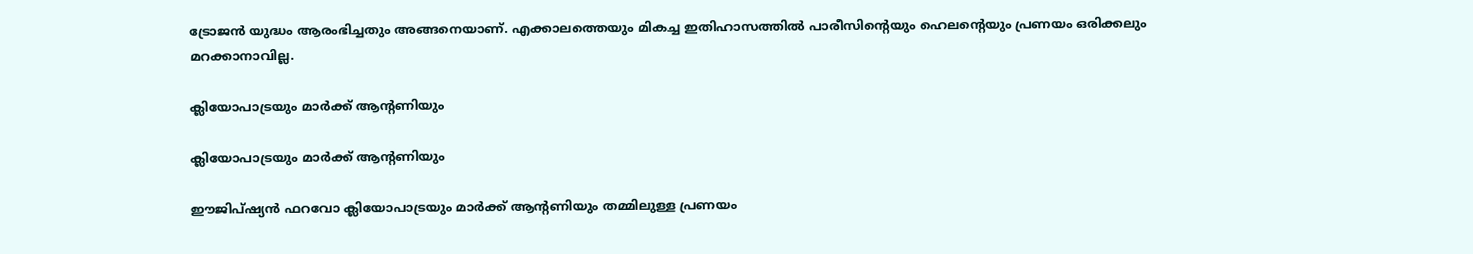ട്രോജന്‍ യുദ്ധം ആരംഭിച്ചതും അങ്ങനെയാണ്. എക്കാലത്തെയും മികച്ച ഇതിഹാസത്തില്‍ പാരീസിന്റെയും ഹെലന്റെയും പ്രണയം ഒരിക്കലും മറക്കാനാവില്ല.

ക്ലിയോപാട്രയും മാര്‍ക്ക് ആന്റണിയും

ക്ലിയോപാട്രയും മാര്‍ക്ക് ആന്റണിയും

ഈജിപ്ഷ്യന്‍ ഫറവോ ക്ലിയോപാട്രയും മാര്‍ക്ക് ആന്റണിയും തമ്മിലുള്ള പ്രണയം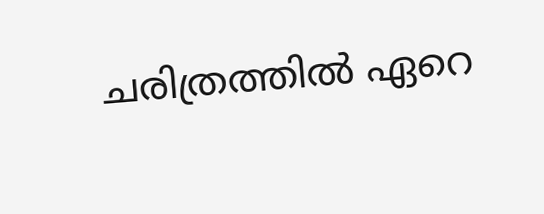ചരിത്രത്തില്‍ ഏറെ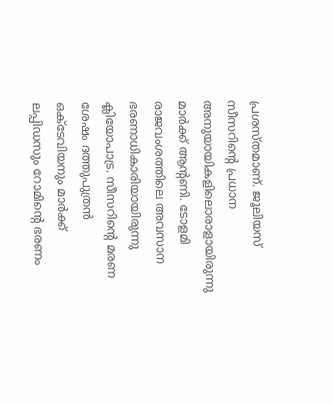പ്രശസ്തമാണ്. ജൂലിയസ് സീസറിന്റെ പ്രധാന അനുയായികളിലൊരാളായിരുന്നു മാര്‍ക്ക് ആന്റണി. ടോളമി രാജവംശത്തിലെ അവസാന ഭരണാധികാരിയായിരുന്നു ക്ലിയോപാട്ര. സീസറിന്റെ മരണ ശേഷം ദത്തുപുത്രന്‍ ഒക്ടേവിയനും മാര്‍ക്ക് ലപ്പിഡസും റോമിന്റെ ഭരണം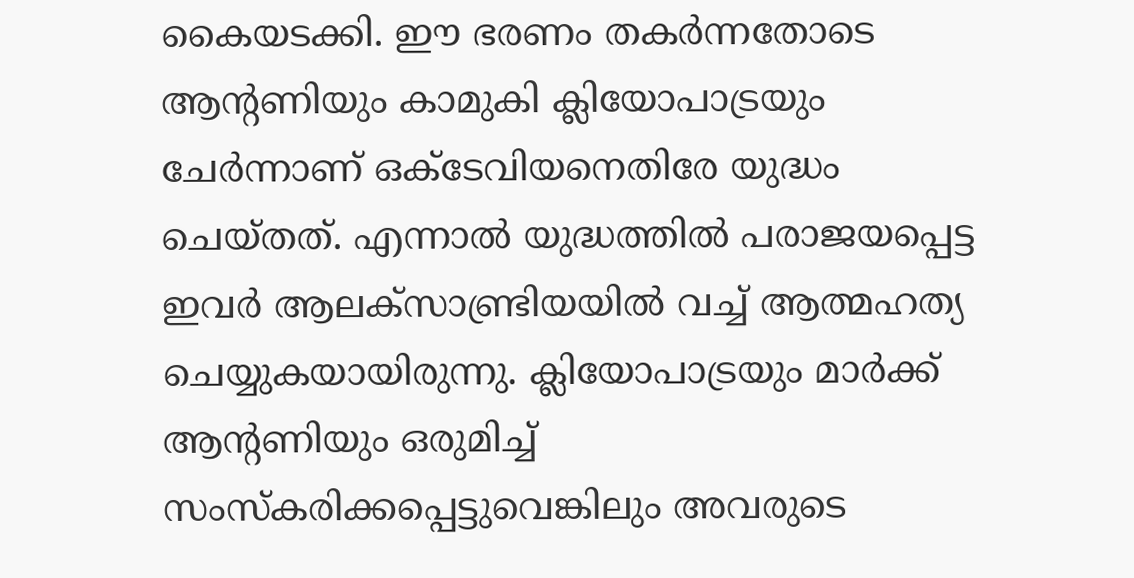കൈയടക്കി. ഈ ഭരണം തകര്‍ന്നതോടെ ആന്റണിയും കാമുകി ക്ലിയോപാട്രയും ചേര്‍ന്നാണ് ഒക്ടേവിയനെതിരേ യുദ്ധം ചെയ്തത്. എന്നാല്‍ യുദ്ധത്തില്‍ പരാജയപ്പെട്ട ഇവര്‍ ആലക്‌സാണ്ട്രിയയില്‍ വച്ച് ആത്മഹത്യ ചെയ്യുകയായിരുന്നു. ക്ലിയോപാട്രയും മാര്‍ക്ക് ആന്റണിയും ഒരുമിച്ച് സംസ്‌കരിക്കപ്പെട്ടുവെങ്കിലും അവരുടെ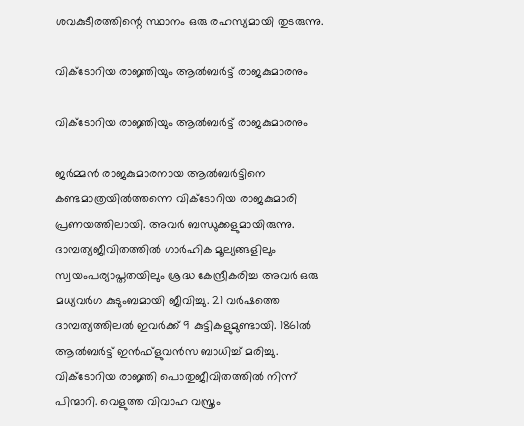ശവകുടീരത്തിന്റെ സ്ഥാനം ഒരു രഹസ്യമായി തുടരുന്നു.

വിക്ടോറിയ രാജ്ഞിയും ആല്‍ബര്‍ട്ട് രാജകുമാരനും

വിക്ടോറിയ രാജ്ഞിയും ആല്‍ബര്‍ട്ട് രാജകുമാരനും

ജര്‍മ്മന്‍ രാജകുമാരനായ ആല്‍ബര്‍ട്ടിനെ കണ്ടമാത്രയില്‍ത്തന്നെ വിക്ടോറിയ രാജകുമാരി പ്രണയത്തിലായി. അവര്‍ ബന്ധുക്കളുമായിരുന്നു. ദാമ്പത്യജീവിതത്തില്‍ ഗാര്‍ഹിക മൂല്യങ്ങളിലും സ്വയംപര്യാപ്തതയിലും ശ്രദ്ധ കേന്ദ്രീകരിച്ച അവര്‍ ഒരു മധ്യവര്‍ഗ കുടുംബമായി ജീവിച്ചു. 21 വര്‍ഷത്തെ ദാമ്പത്യത്തിലല്‍ ഇവര്‍ക്ക് 9 കുട്ടികളുമുണ്ടായി. 1861ല്‍ ആല്‍ബര്‍ട്ട് ഇന്‍ഫ്‌ളുവന്‍സ ബാധിച്ച് മരിച്ചു. വിക്ടോറിയ രാജ്ഞി പൊതുജീവിതത്തില്‍ നിന്ന് പിന്മാറി. വെളുത്ത വിവാഹ വസ്ത്രം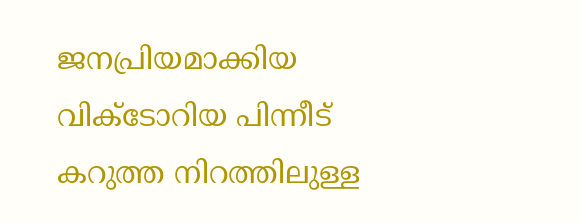ജനപ്രിയമാക്കിയ വിക്ടോറിയ പിന്നീട് കറുത്ത നിറത്തിലുള്ള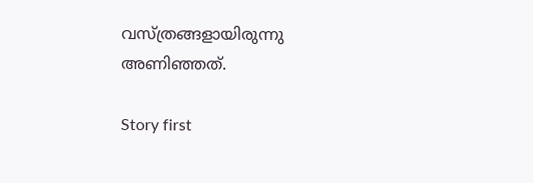വസ്ത്രങ്ങളായിരുന്നു അണിഞ്ഞത്.

Story first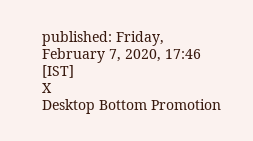published: Friday, February 7, 2020, 17:46 [IST]
X
Desktop Bottom Promotion